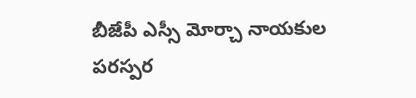బీజేపీ ఎస్సీ మోర్చా నాయకుల పరస్పర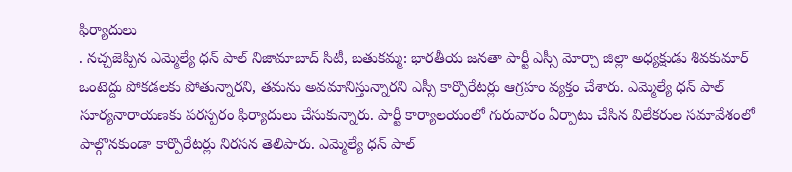ఫిర్యాదులు
. నచ్చజెప్పిన ఎమ్మెల్యే ధన్ పాల్ నిజామాబాద్ సిటీ, బతుకమ్మ: భారతీయ జనతా పార్టీ ఎస్సీ మోర్చా జిల్లా అధ్యక్షుడు శివకుమార్ ఒంటెద్దు పోకడలకు పోతున్నారని, తమను అవమానిస్తున్నారని ఎస్సీ కార్పొరేటర్లు ఆగ్రహం వ్యక్తం చేశారు. ఎమ్మెల్యే ధన్ పాల్ సూర్యనారాయణకు పరస్పరం ఫిర్యాదులు చేసుకున్నారు. పార్టీ కార్యాలయంలో గురువారం ఏర్పాటు చేసిన విలేకరుల సమావేశంలో పాల్గొనకుండా కార్పొరేటర్లు నిరసన తెలిపారు. ఎమ్మెల్యే ధన్ పాల్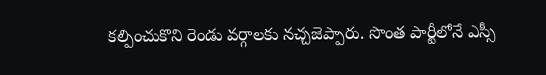కల్పించుకొని రెండు వర్గాలకు నచ్చజెప్పారు. సొంత పార్టీలోనే ఎస్సీ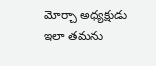మోర్చా అధ్యక్షుడు ఇలా తమను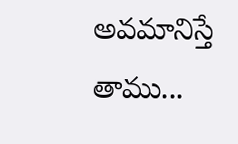అవమానిస్తే తాము...